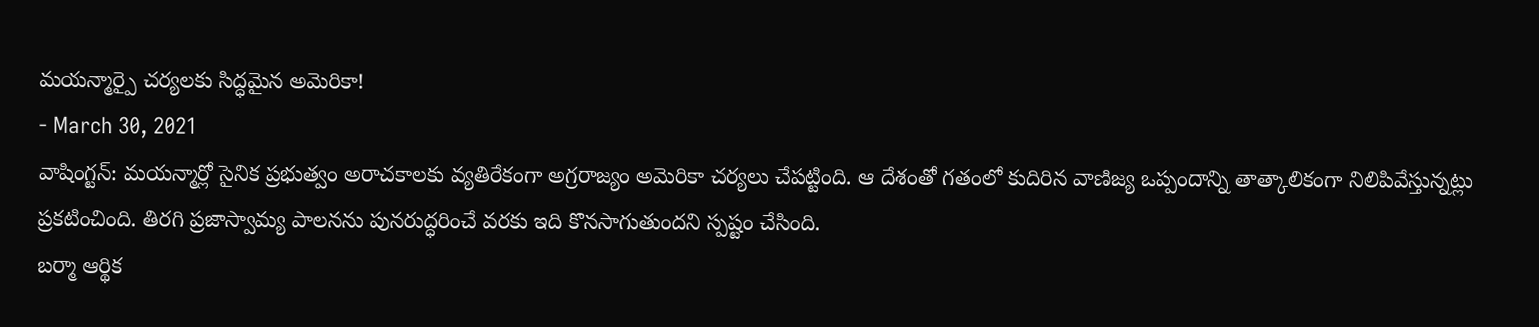మయన్మార్పై చర్యలకు సిద్ధమైన అమెరికా!
- March 30, 2021
వాషింగ్టన్: మయన్మార్లో సైనిక ప్రభుత్వం అరాచకాలకు వ్యతిరేకంగా అగ్రరాజ్యం అమెరికా చర్యలు చేపట్టింది. ఆ దేశంతో గతంలో కుదిరిన వాణిజ్య ఒప్పందాన్ని తాత్కాలికంగా నిలిపివేస్తున్నట్లు ప్రకటించింది. తిరగి ప్రజాస్వామ్య పాలనను పునరుద్ధరించే వరకు ఇది కొనసాగుతుందని స్పష్టం చేసింది.
బర్మా ఆర్థిక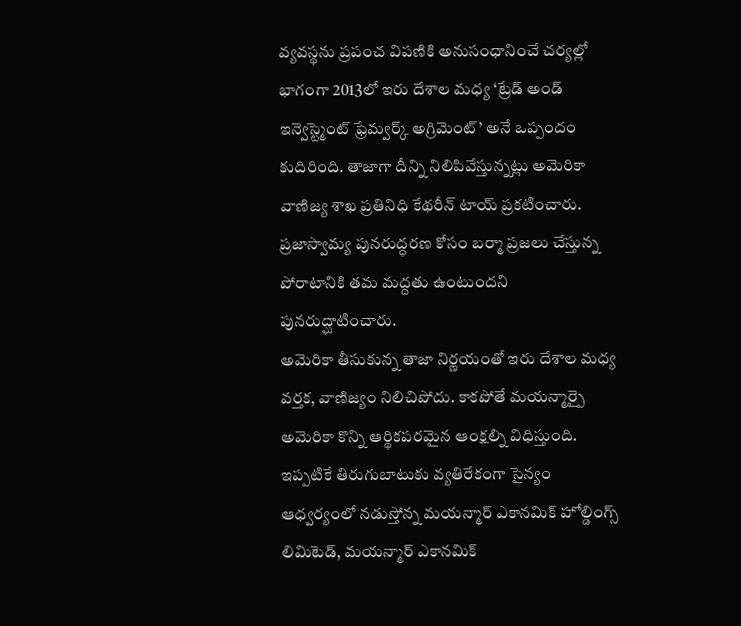వ్యవస్థను ప్రపంచ విపణికి అనుసంధానించే చర్యల్లో భాగంగా 2013లో ఇరు దేశాల మధ్య ‘ట్రేడ్ అండ్ ఇన్వెస్ట్మెంట్ ఫ్రేమ్వర్క్ అగ్రిమెంట్’ అనే ఒప్పందం కుదిరింది. తాజాగా దీన్ని నిలిపివేస్తున్నట్లు అమెరికా వాణిజ్య శాఖ ప్రతినిధి కేథరీన్ టాయ్ ప్రకటించారు. ప్రజాస్వామ్య పునరుద్ధరణ కోసం బర్మా ప్రజలు చేస్తున్న పోరాటానికి తమ మద్దతు ఉంటుందని పునరుద్ఘాటించారు.
అమెరికా తీసుకున్న తాజా నిర్ణయంతో ఇరు దేశాల మధ్య వర్తక, వాణిజ్యం నిలిచిపోదు. కాకపోతే మయన్మార్పై అమెరికా కొన్ని ఆర్థికపరమైన ఆంక్షల్ని విధిస్తుంది. ఇప్పటికే తిరుగుబాటుకు వ్యతిరేకంగా సైన్యం ఆధ్వర్యంలో నడుస్తోన్న మయన్మార్ ఎకానమిక్ హోల్డింగ్స్ లిమిటెడ్, మయన్మార్ ఎకానమిక్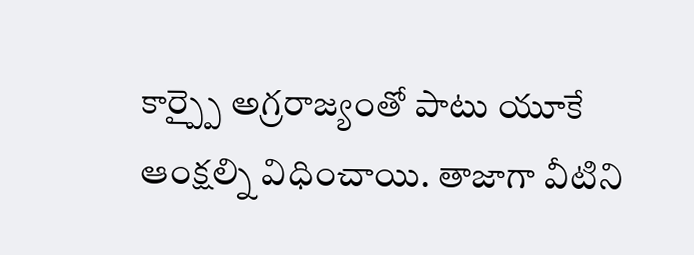కార్ప్పై అగ్రరాజ్యంతో పాటు యూకే ఆంక్షల్ని విధించాయి. తాజాగా వీటిని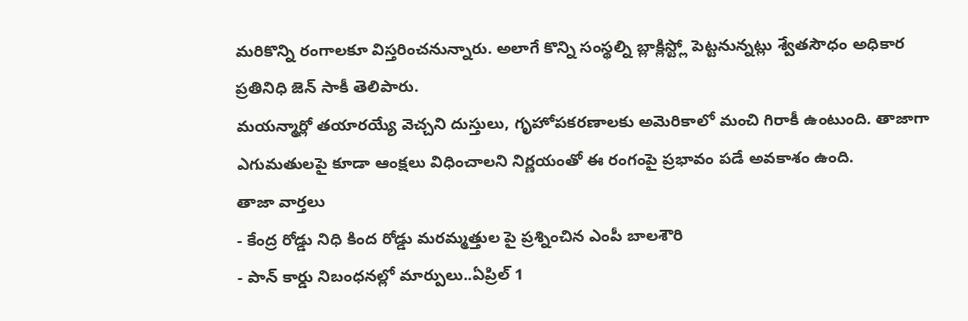మరికొన్ని రంగాలకూ విస్తరించనున్నారు. అలాగే కొన్ని సంస్థల్ని బ్లాక్లిస్ట్లో పెట్టనున్నట్లు శ్వేతసౌధం అధికార ప్రతినిధి జెన్ సాకీ తెలిపారు.
మయన్మార్లో తయారయ్యే వెచ్చని దుస్తులు, గృహోపకరణాలకు అమెరికాలో మంచి గిరాకీ ఉంటుంది. తాజాగా ఎగుమతులపై కూడా ఆంక్షలు విధించాలని నిర్ణయంతో ఈ రంగంపై ప్రభావం పడే అవకాశం ఉంది.
తాజా వార్తలు
- కేంద్ర రోడ్డు నిధి కింద రోడ్డు మరమ్మత్తుల పై ప్రశ్నించిన ఎంపీ బాలశౌరి
- పాన్ కార్డు నిబంధనల్లో మార్పులు..ఏప్రిల్ 1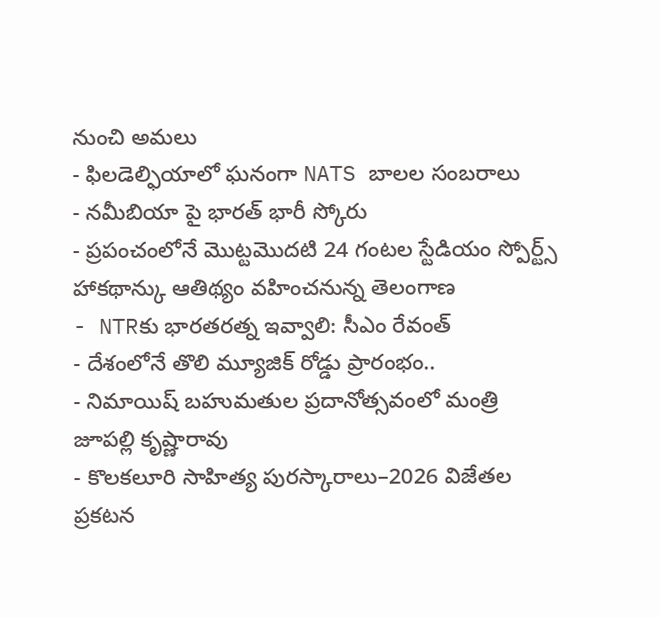నుంచి అమలు
- ఫిలడెల్ఫియాలో ఘనంగా NATS బాలల సంబరాలు
- నమీబియా పై భారత్ భారీ స్కోరు
- ప్రపంచంలోనే మొట్టమొదటి 24 గంటల స్టేడియం స్పోర్ట్స్ హాకథాన్కు ఆతిథ్యం వహించనున్న తెలంగాణ
- NTRకు భారతరత్న ఇవ్వాలి: సీఎం రేవంత్
- దేశంలోనే తొలి మ్యూజిక్ రోడ్డు ప్రారంభం..
- నిమాయిష్ బహుమతుల ప్రదానోత్సవంలో మంత్రి జూపల్లి కృష్ణారావు
- కొలకలూరి సాహిత్య పురస్కారాలు–2026 విజేతల ప్రకటన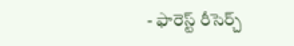- ఫారెస్ట్ రీసెర్చ్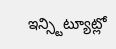ఇన్స్టిట్యూట్లో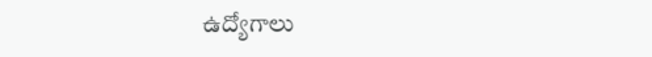ఉద్యోగాలు